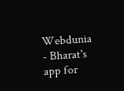Webdunia - Bharat's app for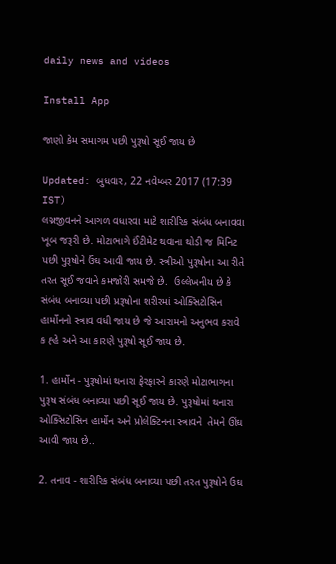daily news and videos

Install App

જાણો કેમ સમાગમ પછી પુરૂષો સૂઈ જાય છે

Updated: બુધવાર, 22 નવેમ્બર 2017 (17:39 IST)
લગ્નજીવનને આગળ વધારવા માટે શારીરિક સંબંધ બનાવવા ખૂબ જરૂરી છે. મોટાભાગે ઈંટીમેટ થવાના થોડી જ મિનિટ પછી પુરૂષોને ઉંઘ આવી જાય છે. સ્ત્રીઓ પુરૂષોના આ રીતે તરત સૂઈ જવાને કમજોરી સમજે છે.  ઉલ્લેખનીય છે કે સંબંધ બનાવ્યા પછી પ્રરૂષોના શરીરમાં ઓક્સિટોસિન હાર્મોનનો સ્ત્રાવ વધી જાય છે જે આરામનો અનુભવ કરાવે ક હ્હે અને આ કારણે પુરૂષો સૂઈ જાય છે.

1. હાર્મોન - પુરૂષોમાં થનારા ફેરફારને કારણે મોટાભાગના પુરૂષ સંબંધ બનાવ્યા પછી સૂઈ જાય છે. પુરૂષોમાં થનારા ઓક્સિટોસિન હાર્મોન અને પ્રોલેક્ટિનના સ્ત્રાવને  તેમને ઊંઘ આવી જાય છે..

2. તનાવ - શારીરિક સંબંધ બનાવ્યા પછી તરત પુરૂષોને ઉઘ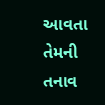આવતા તેમની તનાવ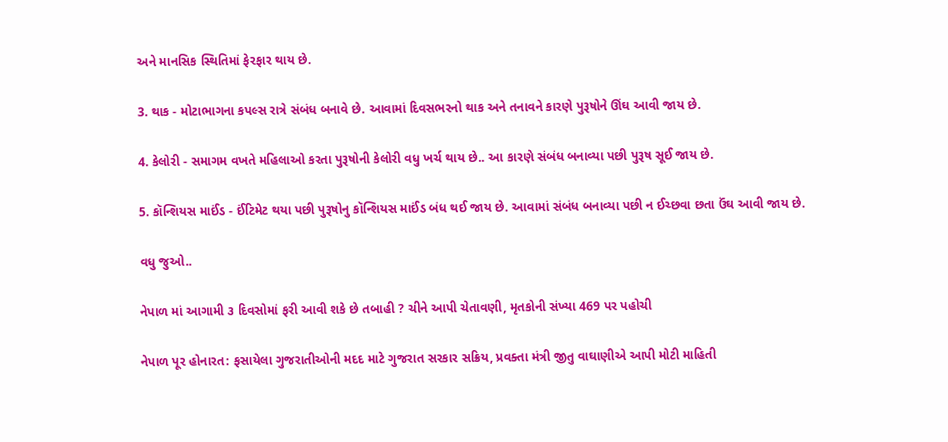અને માનસિક સ્થિતિમાં ફેરફાર થાય છે.

3. થાક - મોટાભાગના કપલ્સ રાત્રે સંબંધ બનાવે છે. આવામાં દિવસભરનો થાક અને તનાવને કારણે પુરૂષોને ઊંઘ આવી જાય છે.

4. કેલોરી - સમાગમ વખતે મહિલાઓ કરતા પુરૂષોની કેલોરી વધુ ખર્ચ થાય છે.. આ કારણે સંબંધ બનાવ્યા પછી પુરૂષ સૂઈ જાય છે.

5. કૉન્શિયસ માઈંડ - ઈંટિમેટ થયા પછી પુરૂષોનુ કૉન્શિયસ માઈંડ બંધ થઈ જાય છે. આવામાં સંબંધ બનાવ્યા પછી ન ઈચ્છવા છતા ઉંઘ આવી જાય છે.

વધુ જુઓ..

નેપાળ માં આગામી ૩ દિવસોમાં ફરી આવી શકે છે તબાહી ? ચીને આપી ચેતાવણી, મૃતકોની સંખ્યા 469 પર પહોચી

નેપાળ પૂર હોનારત: ફસાયેલા ગુજરાતીઓની મદદ માટે ગુજરાત સરકાર સક્રિય, પ્રવક્તા મંત્રી જીતુ વાઘાણીએ આપી મોટી માહિતી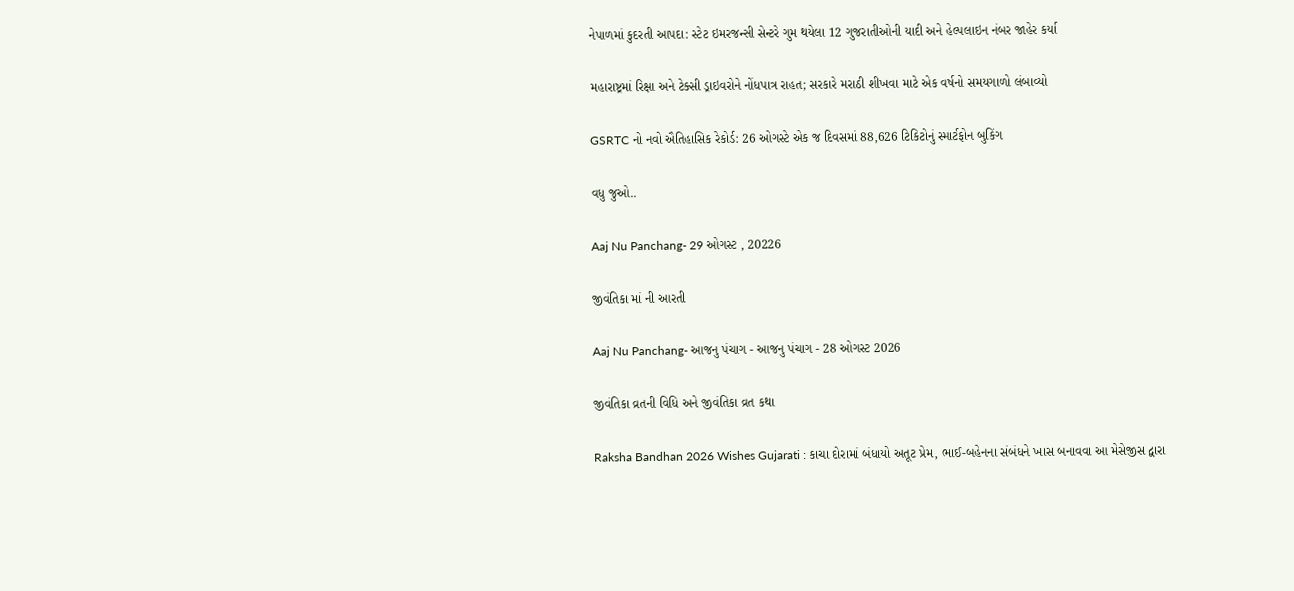નેપાળમાં કુદરતી આપદા: સ્ટેટ ઇમરજન્સી સેન્ટરે ગુમ થયેલા 12 ગુજરાતીઓની યાદી અને હેલ્પલાઇન નંબર જાહેર કર્યા

મહારાષ્ટ્રમાં રિક્ષા અને ટેક્સી ડ્રાઇવરોને નોંધપાત્ર રાહત; સરકારે મરાઠી શીખવા માટે એક વર્ષનો સમયગાળો લંબાવ્યો

GSRTC નો નવો ઐતિહાસિક રેકોર્ડ: 26 ઓગસ્ટે એક જ દિવસમાં 88,626 ટિકિટોનું સ્માર્ટફોન બુકિંગ

વધુ જુઓ..

Aaj Nu Panchang- 29 ઓગસ્ટ , 20226

જીવંતિકા માં ની આરતી

Aaj Nu Panchang- આજનુ પંચાગ - આજનુ પંચાગ - 28 ઓગસ્ટ 2026

જીવંતિકા વ્રતની વિધિ અને જીવંતિકા વ્રત કથા

Raksha Bandhan 2026 Wishes Gujarati : કાચા દોરામાં બંધાયો અતૂટ પ્રેમ, ભાઈ-બહેનના સંબંધને ખાસ બનાવવા આ મેસેજીસ દ્વારા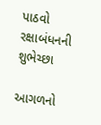પાઠવો રક્ષાબંધનની શુભેચ્છા

આગળનો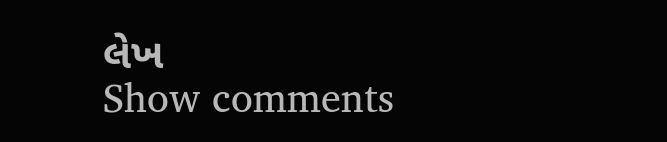લેખ
Show comments